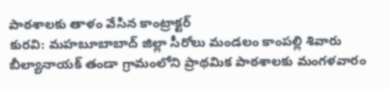పాఠశాలకు తాళం వేసిన కాంట్రాక్టర్
కురవి: మహబూబాబాద్ జిల్లా సీరోలు మండలం కాంపల్లి శివారు బీల్యానాయక్ తండా గ్రామంలోని ప్రాథమిక పాఠశాలకు మంగళవారం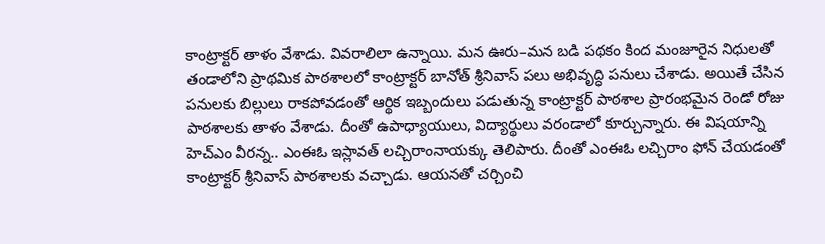కాంట్రాక్టర్ తాళం వేశాడు. వివరాలిలా ఉన్నాయి. మన ఊరు–మన బడి పథకం కింద మంజూరైన నిధులతో తండాలోని ప్రాథమిక పాఠశాలలో కాంట్రాక్టర్ బానోత్ శ్రీనివాస్ పలు అభివృద్ధి పనులు చేశాడు. అయితే చేసిన పనులకు బిల్లులు రాకపోవడంతో ఆర్థిక ఇబ్బందులు పడుతున్న కాంట్రాక్టర్ పాఠశాల ప్రారంభమైన రెండో రోజు పాఠశాలకు తాళం వేశాడు. దీంతో ఉపాధ్యాయులు, విద్యార్థులు వరండాలో కూర్చున్నారు. ఈ విషయాన్ని హెచ్ఎం వీరన్న.. ఎంఈఓ ఇస్లావత్ లచ్చిరాంనాయక్కు తెలిపారు. దీంతో ఎంఈఓ లచ్చిరాం ఫోన్ చేయడంతో కాంట్రాక్టర్ శ్రీనివాస్ పాఠశాలకు వచ్చాడు. ఆయనతో చర్చించి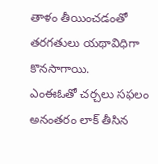తాళం తీయించడంతో తరగతులు యథావిధిగా కొనసాగాయి.
ఎంఈఓతో చర్చలు సఫలం
అనంతరం లాక్ తీసిన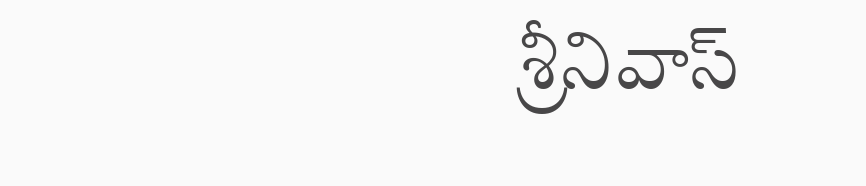శ్రీనివాస్